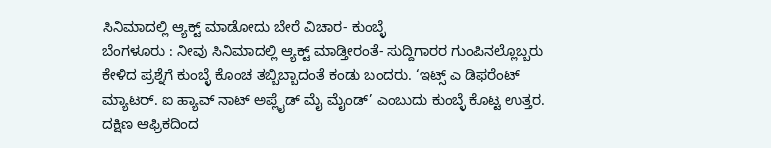ಸಿನಿಮಾದಲ್ಲಿ ಆ್ಯಕ್ಟ್ ಮಾಡೋದು ಬೇರೆ ವಿಚಾರ- ಕುಂಬ್ಳೆ
ಬೆಂಗಳೂರು : ನೀವು ಸಿನಿಮಾದಲ್ಲಿ ಆ್ಯಕ್ಟ್ ಮಾಡ್ತೀರಂತೆ- ಸುದ್ದಿಗಾರರ ಗುಂಪಿನಲ್ಲೊಬ್ಬರು ಕೇಳಿದ ಪ್ರಶ್ನೆಗೆ ಕುಂಬ್ಳೆ ಕೊಂಚ ತಬ್ಬಿಬ್ಬಾದಂತೆ ಕಂಡು ಬಂದರು. ‘ಇಟ್ಸ್ ಎ ಡಿಫರೆಂಟ್ ಮ್ಯಾಟರ್. ಐ ಹ್ಯಾವ್ ನಾಟ್ ಅಪ್ಲೈಡ್ ಮೈ ಮೈಂಡ್’ ಎಂಬುದು ಕುಂಬ್ಳೆ ಕೊಟ್ಟ ಉತ್ತರ.
ದಕ್ಷಿಣ ಆಫ್ರಿಕದಿಂದ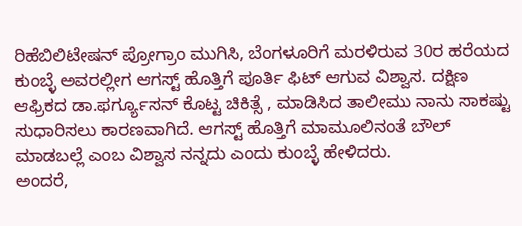ರಿಹೆಬಿಲಿಟೇಷನ್ ಪ್ರೋಗ್ರಾಂ ಮುಗಿಸಿ, ಬೆಂಗಳೂರಿಗೆ ಮರಳಿರುವ 30ರ ಹರೆಯದ ಕುಂಬ್ಳೆ ಅವರಲ್ಲೀಗ ಆಗಸ್ಟ್ ಹೊತ್ತಿಗೆ ಪೂರ್ತಿ ಫಿಟ್ ಆಗುವ ವಿಶ್ವಾಸ. ದಕ್ಷಿಣ ಆಫ್ರಿಕದ ಡಾ.ಫರ್ಗ್ಯೂಸನ್ ಕೊಟ್ಟ ಚಿಕಿತ್ಸೆ , ಮಾಡಿಸಿದ ತಾಲೀಮು ನಾನು ಸಾಕಷ್ಟು ಸುಧಾರಿಸಲು ಕಾರಣವಾಗಿದೆ. ಆಗಸ್ಟ್ ಹೊತ್ತಿಗೆ ಮಾಮೂಲಿನಂತೆ ಬೌಲ್ ಮಾಡಬಲ್ಲೆ ಎಂಬ ವಿಶ್ವಾಸ ನನ್ನದು ಎಂದು ಕುಂಬ್ಳೆ ಹೇಳಿದರು.
ಅಂದರೆ,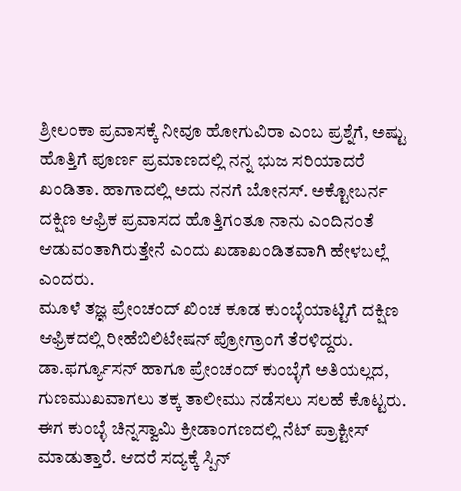ಶ್ರೀಲಂಕಾ ಪ್ರವಾಸಕ್ಕೆ ನೀವೂ ಹೋಗುವಿರಾ ಎಂಬ ಪ್ರಶ್ನೆಗೆ, ಅಷ್ಟು ಹೊತ್ತಿಗೆ ಪೂರ್ಣ ಪ್ರಮಾಣದಲ್ಲಿ ನನ್ನ ಭುಜ ಸರಿಯಾದರೆ ಖಂಡಿತಾ. ಹಾಗಾದಲ್ಲಿ ಅದು ನನಗೆ ಬೋನಸ್. ಅಕ್ಟೋಬರ್ನ ದಕ್ಷಿಣ ಆಫ್ರಿಕ ಪ್ರವಾಸದ ಹೊತ್ತಿಗಂತೂ ನಾನು ಎಂದಿನಂತೆ ಆಡುವಂತಾಗಿರುತ್ತೇನೆ ಎಂದು ಖಡಾಖಂಡಿತವಾಗಿ ಹೇಳಬಲ್ಲೆ ಎಂದರು.
ಮೂಳೆ ತಜ್ಞ ಪ್ರೇಂಚಂದ್ ಖಿಂಚ ಕೂಡ ಕುಂಬ್ಳೆಯಾಟ್ಟಿಗೆ ದಕ್ಷಿಣ ಆಫ್ರಿಕದಲ್ಲಿ ರೀಹೆಬಿಲಿಟೇಷನ್ ಪ್ರೋಗ್ರಾಂಗೆ ತೆರಳಿದ್ದರು. ಡಾ.ಫರ್ಗ್ಯೂಸನ್ ಹಾಗೂ ಪ್ರೇಂಚಂದ್ ಕುಂಬ್ಳೆಗೆ ಅತಿಯಲ್ಲದ, ಗುಣಮುಖವಾಗಲು ತಕ್ಕ ತಾಲೀಮು ನಡೆಸಲು ಸಲಹೆ ಕೊಟ್ಟರು.
ಈಗ ಕುಂಬ್ಳೆ ಚಿನ್ನಸ್ವಾಮಿ ಕ್ರೀಡಾಂಗಣದಲ್ಲಿ ನೆಟ್ ಪ್ರಾಕ್ಟೀಸ್ ಮಾಡುತ್ತಾರೆ. ಆದರೆ ಸದ್ಯಕ್ಕೆ ಸ್ಪಿನ್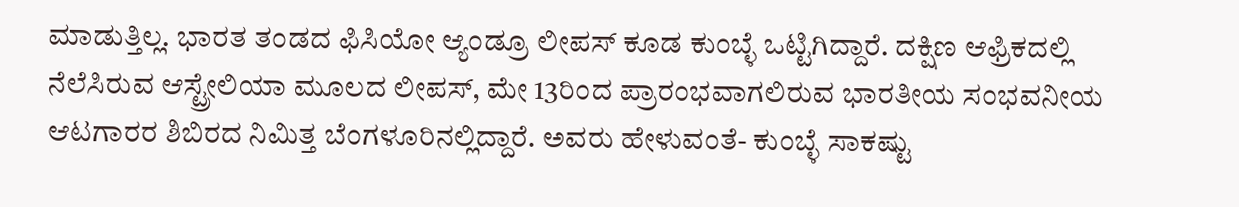ಮಾಡುತ್ತಿಲ್ಲ. ಭಾರತ ತಂಡದ ಫಿಸಿಯೋ ಆ್ಯಂಡ್ರೂ ಲೀಪಸ್ ಕೂಡ ಕುಂಬ್ಳೆ ಒಟ್ಟಿಗಿದ್ದಾರೆ. ದಕ್ಷಿಣ ಆಫ್ರಿಕದಲ್ಲಿ ನೆಲೆಸಿರುವ ಆಸ್ಟ್ರೇಲಿಯಾ ಮೂಲದ ಲೀಪಸ್, ಮೇ 13ರಿಂದ ಪ್ರಾರಂಭವಾಗಲಿರುವ ಭಾರತೀಯ ಸಂಭವನೀಯ ಆಟಗಾರರ ಶಿಬಿರದ ನಿಮಿತ್ತ ಬೆಂಗಳೂರಿನಲ್ಲಿದ್ದಾರೆ. ಅವರು ಹೇಳುವಂತೆ- ಕುಂಬ್ಳೆ ಸಾಕಷ್ಟು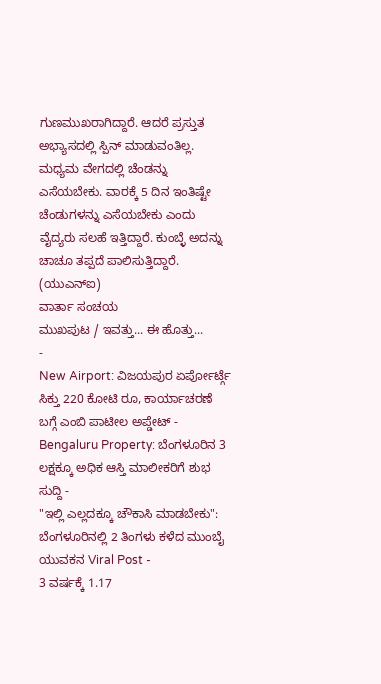ಗುಣಮುಖರಾಗಿದ್ದಾರೆ. ಆದರೆ ಪ್ರಸ್ತುತ ಅಭ್ಯಾಸದಲ್ಲಿ ಸ್ಪಿನ್ ಮಾಡುವಂತಿಲ್ಲ. ಮಧ್ಯಮ ವೇಗದಲ್ಲಿ ಚೆಂಡನ್ನು ಎಸೆಯಬೇಕು. ವಾರಕ್ಕೆ 5 ದಿನ ಇಂತಿಷ್ಟೇ ಚೆಂಡುಗಳನ್ನು ಎಸೆಯಬೇಕು ಎಂದು ವೈದ್ಯರು ಸಲಹೆ ಇತ್ತಿದ್ದಾರೆ. ಕುಂಬ್ಳೆ ಅದನ್ನು ಚಾಚೂ ತಪ್ಪದೆ ಪಾಲಿಸುತ್ತಿದ್ದಾರೆ.
(ಯುಎನ್ಐ)
ವಾರ್ತಾ ಸಂಚಯ
ಮುಖಪುಟ / ಇವತ್ತು... ಈ ಹೊತ್ತು...
-
New Airport: ವಿಜಯಪುರ ಏರ್ಪೋರ್ಟ್ಗೆ ಸಿಕ್ತು 220 ಕೋಟಿ ರೂ, ಕಾರ್ಯಾಚರಣೆ ಬಗ್ಗೆ ಎಂಬಿ ಪಾಟೀಲ ಅಪ್ಡೇಟ್ -
Bengaluru Property: ಬೆಂಗಳೂರಿನ 3 ಲಕ್ಷಕ್ಕೂ ಅಧಿಕ ಆಸ್ತಿ ಮಾಲೀಕರಿಗೆ ಶುಭ ಸುದ್ದಿ -
"ಇಲ್ಲಿ ಎಲ್ಲದಕ್ಕೂ ಚೌಕಾಸಿ ಮಾಡಬೇಕು": ಬೆಂಗಳೂರಿನಲ್ಲಿ 2 ತಿಂಗಳು ಕಳೆದ ಮುಂಬೈ ಯುವಕನ Viral Post -
3 ವರ್ಷಕ್ಕೆ 1.17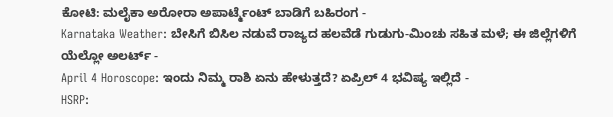ಕೋಟಿ: ಮಲೈಕಾ ಅರೋರಾ ಅಪಾರ್ಟ್ಮೆಂಟ್ ಬಾಡಿಗೆ ಬಹಿರಂಗ -
Karnataka Weather: ಬೇಸಿಗೆ ಬಿಸಿಲ ನಡುವೆ ರಾಜ್ಯದ ಹಲವೆಡೆ ಗುಡುಗು-ಮಿಂಚು ಸಹಿತ ಮಳೆ; ಈ ಜಿಲ್ಲೆಗಳಿಗೆ ಯೆಲ್ಲೋ ಅಲರ್ಟ್ -
April 4 Horoscope: ಇಂದು ನಿಮ್ಮ ರಾಶಿ ಏನು ಹೇಳುತ್ತದೆ? ಏಪ್ರಿಲ್ 4 ಭವಿಷ್ಯ ಇಲ್ಲಿದೆ -
HSRP: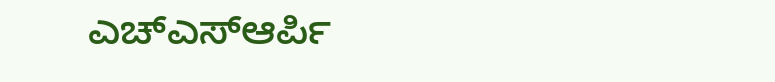ಎಚ್ಎಸ್ಆರ್ಪಿ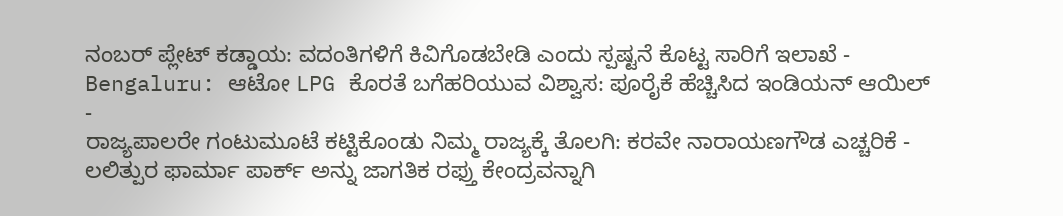ನಂಬರ್ ಪ್ಲೇಟ್ ಕಡ್ಡಾಯ: ವದಂತಿಗಳಿಗೆ ಕಿವಿಗೊಡಬೇಡಿ ಎಂದು ಸ್ಪಷ್ಟನೆ ಕೊಟ್ಟ ಸಾರಿಗೆ ಇಲಾಖೆ -
Bengaluru: ಆಟೋ LPG ಕೊರತೆ ಬಗೆಹರಿಯುವ ವಿಶ್ವಾಸ: ಪೂರೈಕೆ ಹೆಚ್ಚಿಸಿದ ಇಂಡಿಯನ್ ಆಯಿಲ್ -
ರಾಜ್ಯಪಾಲರೇ ಗಂಟುಮೂಟೆ ಕಟ್ಟಿಕೊಂಡು ನಿಮ್ಮ ರಾಜ್ಯಕ್ಕೆ ತೊಲಗಿ: ಕರವೇ ನಾರಾಯಣಗೌಡ ಎಚ್ಚರಿಕೆ -
ಲಲಿತ್ಪುರ ಫಾರ್ಮಾ ಪಾರ್ಕ್ ಅನ್ನು ಜಾಗತಿಕ ರಫ್ತು ಕೇಂದ್ರವನ್ನಾಗಿ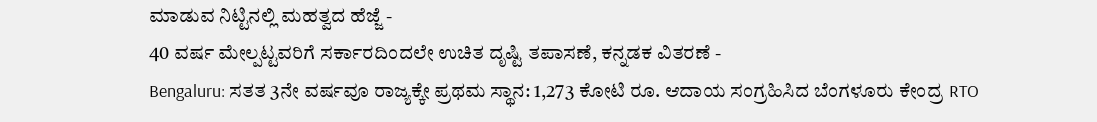ಮಾಡುವ ನಿಟ್ಟಿನಲ್ಲಿ ಮಹತ್ವದ ಹೆಜ್ಜೆ -
40 ವರ್ಷ ಮೇಲ್ಪಟ್ಟವರಿಗೆ ಸರ್ಕಾರದಿಂದಲೇ ಉಚಿತ ದೃಷ್ಟಿ ತಪಾಸಣೆ, ಕನ್ನಡಕ ವಿತರಣೆ -
Bengaluru: ಸತತ 3ನೇ ವರ್ಷವೂ ರಾಜ್ಯಕ್ಕೇ ಪ್ರಥಮ ಸ್ಥಾನ: 1,273 ಕೋಟಿ ರೂ. ಆದಾಯ ಸಂಗ್ರಹಿಸಿದ ಬೆಂಗಳೂರು ಕೇಂದ್ರ RTO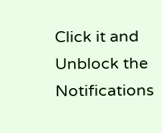Click it and Unblock the Notifications